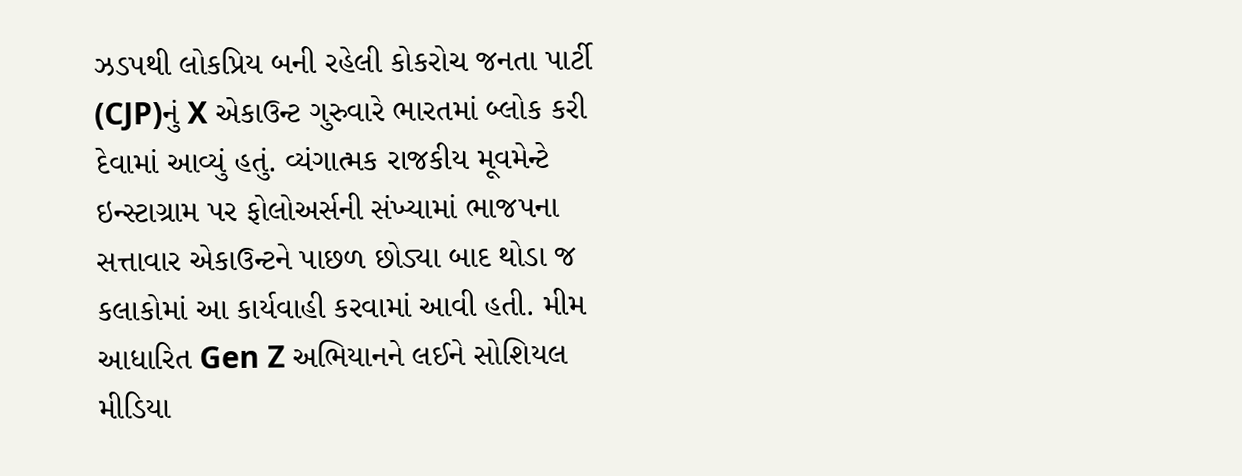ઝડપથી લોકપ્રિય બની રહેલી કોકરોચ જનતા પાર્ટી (CJP)નું X એકાઉન્ટ ગુરુવારે ભારતમાં બ્લોક કરી દેવામાં આવ્યું હતું. વ્યંગાત્મક રાજકીય મૂવમેન્ટે ઇન્સ્ટાગ્રામ પર ફોલોઅર્સની સંખ્યામાં ભાજપના સત્તાવાર એકાઉન્ટને પાછળ છોડ્યા બાદ થોડા જ કલાકોમાં આ કાર્યવાહી કરવામાં આવી હતી. મીમ આધારિત Gen Z અભિયાનને લઈને સોશિયલ મીડિયા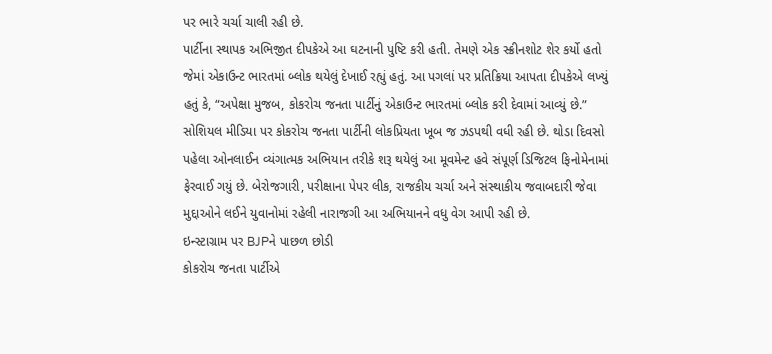પર ભારે ચર્ચા ચાલી રહી છે.
પાર્ટીના સ્થાપક અભિજીત દીપકેએ આ ઘટનાની પુષ્ટિ કરી હતી. તેમણે એક સ્ક્રીનશોટ શેર કર્યો હતો જેમાં એકાઉન્ટ ભારતમાં બ્લોક થયેલું દેખાઈ રહ્યું હતું. આ પગલાં પર પ્રતિક્રિયા આપતા દીપકેએ લખ્યું હતું કે, “અપેક્ષા મુજબ, કોકરોચ જનતા પાર્ટીનું એકાઉન્ટ ભારતમાં બ્લોક કરી દેવામાં આવ્યું છે.”
સોશિયલ મીડિયા પર કોકરોચ જનતા પાર્ટીની લોકપ્રિયતા ખૂબ જ ઝડપથી વધી રહી છે. થોડા દિવસો પહેલા ઓનલાઈન વ્યંગાત્મક અભિયાન તરીકે શરૂ થયેલું આ મૂવમેન્ટ હવે સંપૂર્ણ ડિજિટલ ફિનોમેનામાં ફેરવાઈ ગયું છે. બેરોજગારી, પરીક્ષાના પેપર લીક, રાજકીય ચર્ચા અને સંસ્થાકીય જવાબદારી જેવા મુદ્દાઓને લઈને યુવાનોમાં રહેલી નારાજગી આ અભિયાનને વધુ વેગ આપી રહી છે.
ઇન્સ્ટાગ્રામ પર BJPને પાછળ છોડી
કોકરોચ જનતા પાર્ટીએ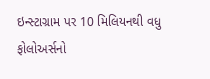ઇન્સ્ટાગ્રામ પર 10 મિલિયનથી વધુ ફોલોઅર્સનો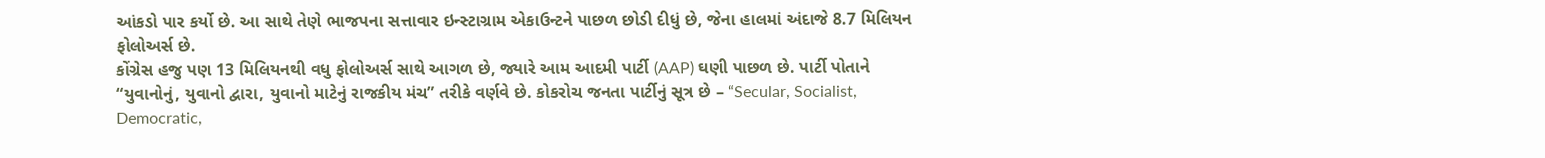આંકડો પાર કર્યો છે. આ સાથે તેણે ભાજપના સત્તાવાર ઇન્સ્ટાગ્રામ એકાઉન્ટને પાછળ છોડી દીધું છે, જેના હાલમાં અંદાજે 8.7 મિલિયન ફોલોઅર્સ છે.
કોંગ્રેસ હજુ પણ 13 મિલિયનથી વધુ ફોલોઅર્સ સાથે આગળ છે, જ્યારે આમ આદમી પાર્ટી (AAP) ઘણી પાછળ છે. પાર્ટી પોતાને “યુવાનોનું, યુવાનો દ્વારા, યુવાનો માટેનું રાજકીય મંચ” તરીકે વર્ણવે છે. કોકરોચ જનતા પાર્ટીનું સૂત્ર છે – “Secular, Socialist, Democratic,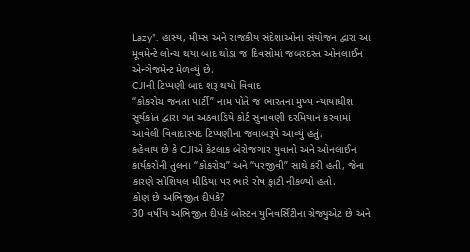Lazy”. હાસ્ય, મીમ્સ અને રાજકીય સંદેશાઓના સંયોજન દ્વારા આ મૂવમેન્ટે લોન્ચ થયા બાદ થોડા જ દિવસોમાં જબરદસ્ત ઓનલાઈન એન્ગેજમેન્ટ મેળવ્યું છે.
CJIની ટિપ્પણી બાદ શરૂ થયો વિવાદ
“કોકરોચ જનતા પાર્ટી” નામ પોતે જ ભારતના મુખ્ય ન્યાયાધીશ સૂર્યકાંત દ્વારા ગત અઠવાડિયે કોર્ટ સુનાવણી દરમિયાન કરવામાં આવેલી વિવાદાસ્પદ ટિપ્પણીના જવાબરૂપે આવ્યું હતું.
કહેવાય છે કે CJIએ કેટલાક બેરોજગાર યુવાનો અને ઓનલાઈન કાર્યકરોની તુલના “કોકરોચ” અને “પરજીવી” સાથે કરી હતી, જેના કારણે સોશિયલ મીડિયા પર ભારે રોષ ફાટી નીકળ્યો હતો.
કોણ છે અભિજીત દીપકે?
30 વર્ષીય અભિજીત દીપકે બોસ્ટન યુનિવર્સિટીના ગ્રેજ્યુએટ છે અને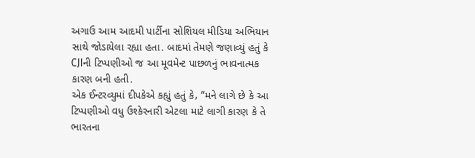અગાઉ આમ આદમી પાર્ટીના સોશિયલ મીડિયા અભિયાન સાથે જોડાયેલા રહ્યા હતા. બાદમાં તેમણે જણાવ્યું હતું કે CJIની ટિપ્પણીઓ જ આ મૂવમેન્ટ પાછળનું ભાવનાત્મક કારણ બની હતી.
એક ઈન્ટરવ્યુમાં દીપકેએ કહ્યું હતું કે, “મને લાગે છે કે આ ટિપ્પણીઓ વધુ ઉશ્કેરનારી એટલા માટે લાગી કારણ કે તે ભારતના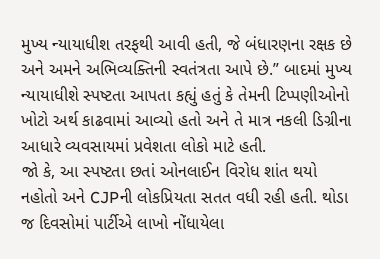મુખ્ય ન્યાયાધીશ તરફથી આવી હતી, જે બંધારણના રક્ષક છે અને અમને અભિવ્યક્તિની સ્વતંત્રતા આપે છે.” બાદમાં મુખ્ય ન્યાયાધીશે સ્પષ્ટતા આપતા કહ્યું હતું કે તેમની ટિપ્પણીઓનો ખોટો અર્થ કાઢવામાં આવ્યો હતો અને તે માત્ર નકલી ડિગ્રીના આધારે વ્યવસાયમાં પ્રવેશતા લોકો માટે હતી.
જો કે, આ સ્પષ્ટતા છતાં ઓનલાઈન વિરોધ શાંત થયો નહોતો અને CJPની લોકપ્રિયતા સતત વધી રહી હતી. થોડા જ દિવસોમાં પાર્ટીએ લાખો નોંધાયેલા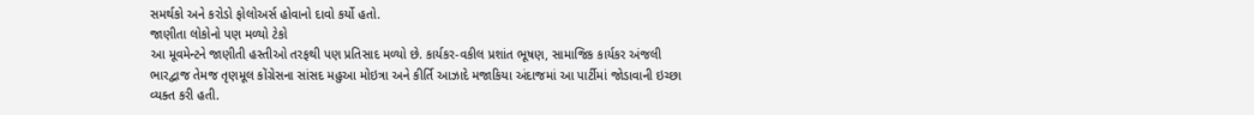સમર્થકો અને કરોડો ફોલોઅર્સ હોવાનો દાવો કર્યો હતો.
જાણીતા લોકોનો પણ મળ્યો ટેકો
આ મૂવમેન્ટને જાણીતી હસ્તીઓ તરફથી પણ પ્રતિસાદ મળ્યો છે. કાર્યકર-વકીલ પ્રશાંત ભૂષણ, સામાજિક કાર્યકર અંજલી ભારદ્વાજ તેમજ તૃણમૂલ કોંગ્રેસના સાંસદ મહુઆ મોઇત્રા અને કીર્તિ આઝાદે મજાકિયા અંદાજમાં આ પાર્ટીમાં જોડાવાની ઇચ્છા વ્યક્ત કરી હતી.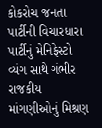કોકરોચ જનતા પાર્ટીની વિચારધારા
પાર્ટીનું મેનિફેસ્ટો વ્યંગ સાથે ગંભીર રાજકીય માંગણીઓનું મિશ્રણ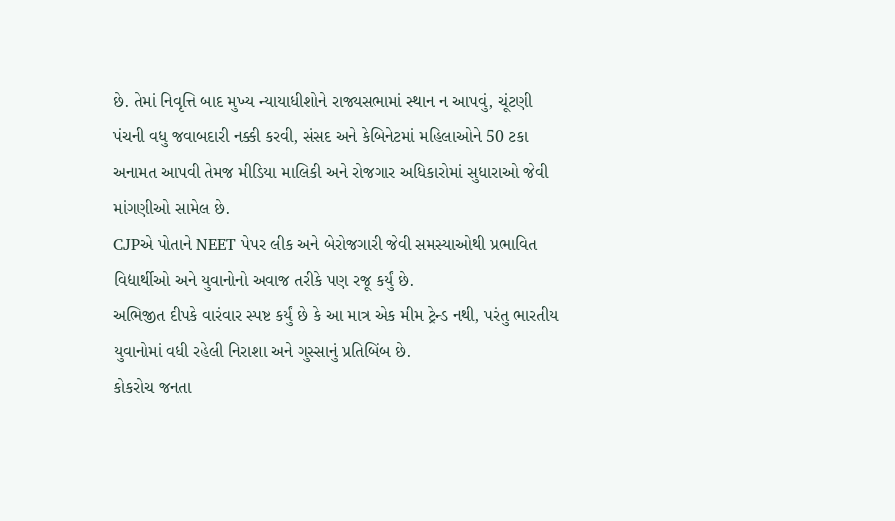છે. તેમાં નિવૃત્તિ બાદ મુખ્ય ન્યાયાધીશોને રાજ્યસભામાં સ્થાન ન આપવું, ચૂંટણી પંચની વધુ જવાબદારી નક્કી કરવી, સંસદ અને કેબિનેટમાં મહિલાઓને 50 ટકા અનામત આપવી તેમજ મીડિયા માલિકી અને રોજગાર અધિકારોમાં સુધારાઓ જેવી માંગણીઓ સામેલ છે.
CJPએ પોતાને NEET પેપર લીક અને બેરોજગારી જેવી સમસ્યાઓથી પ્રભાવિત વિદ્યાર્થીઓ અને યુવાનોનો અવાજ તરીકે પણ રજૂ કર્યું છે.
અભિજીત દીપકે વારંવાર સ્પષ્ટ કર્યું છે કે આ માત્ર એક મીમ ટ્રેન્ડ નથી, પરંતુ ભારતીય યુવાનોમાં વધી રહેલી નિરાશા અને ગુસ્સાનું પ્રતિબિંબ છે.
કોકરોચ જનતા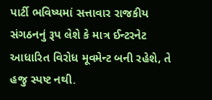પાર્ટી ભવિષ્યમાં સત્તાવાર રાજકીય સંગઠનનું રૂપ લેશે કે માત્ર ઈન્ટરનેટ આધારિત વિરોધ મૂવમેન્ટ બની રહેશે, તે હજુ સ્પષ્ટ નથી.